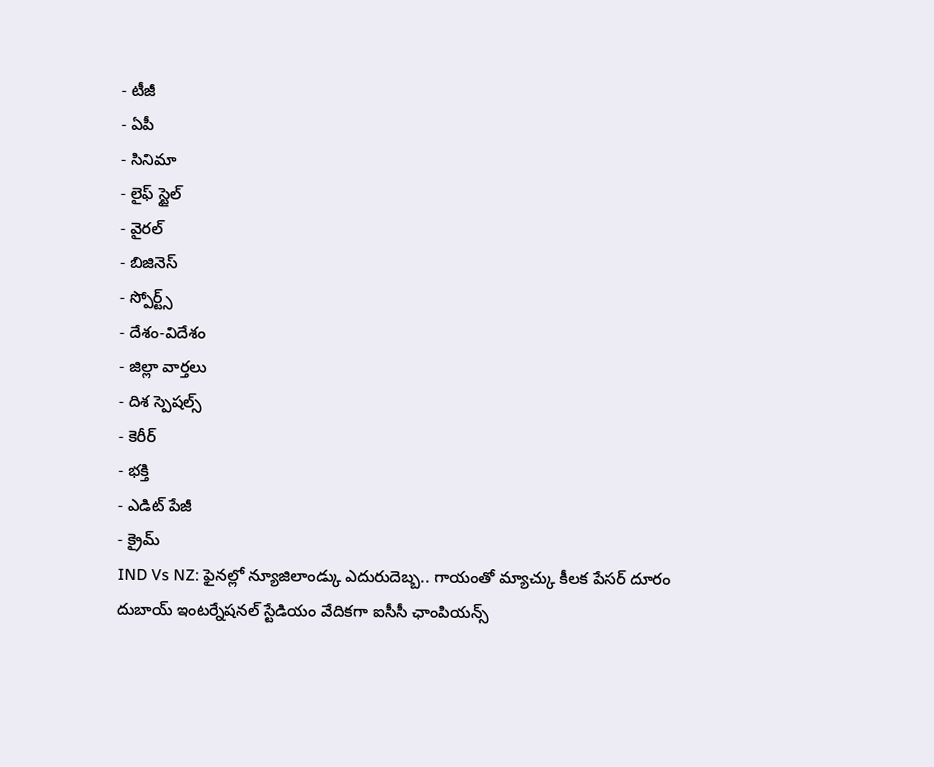- టీజీ
- ఏపీ
- సినిమా
- లైఫ్ స్టైల్
- వైరల్
- బిజినెస్
- స్పోర్ట్స్
- దేశం-విదేశం
- జిల్లా వార్తలు
- దిశ స్పెషల్స్
- కెరీర్
- భక్తి
- ఎడిట్ పేజీ
- క్రైమ్
IND Vs NZ: ఫైనల్లో న్యూజిలాండ్కు ఎదురుదెబ్బ.. గాయంతో మ్యాచ్కు కీలక పేసర్ దూరం
దుబాయ్ ఇంటర్నేషనల్ స్టేడియం వేదికగా ఐసీసీ ఛాంపియన్స్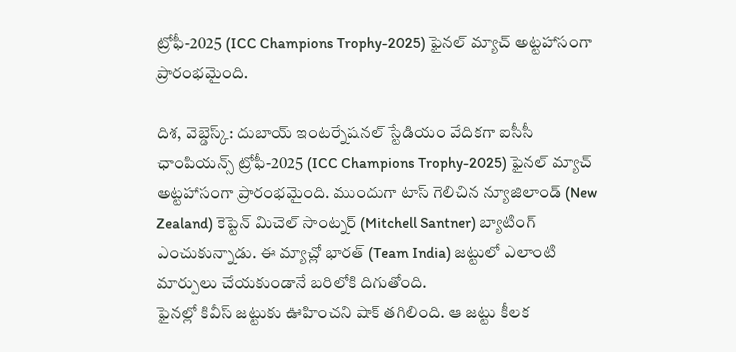ట్రోఫీ-2025 (ICC Champions Trophy-2025) ఫైనల్ మ్యాచ్ అట్టహాసంగా ప్రారంభమైంది.

దిశ, వెబ్డెస్క్: దుబాయ్ ఇంటర్నేషనల్ స్టేడియం వేదికగా ఐసీసీ ఛాంపియన్స్ ట్రోఫీ-2025 (ICC Champions Trophy-2025) ఫైనల్ మ్యాచ్ అట్టహాసంగా ప్రారంభమైంది. ముందుగా టాస్ గెలిచిన న్యూజిలాండ్ (New Zealand) కెప్టెన్ మిచెల్ సాంట్నర్ (Mitchell Santner) బ్యాటింగ్ ఎంచుకున్నాడు. ఈ మ్యాచ్లో భారత్ (Team India) జట్టులో ఎలాంటి మార్పులు చేయకుండానే బరిలోకి దిగుతోంది.
ఫైనల్లో కివీస్ జట్టుకు ఊహించని షాక్ తగిలింది. ఆ జట్టు కీలక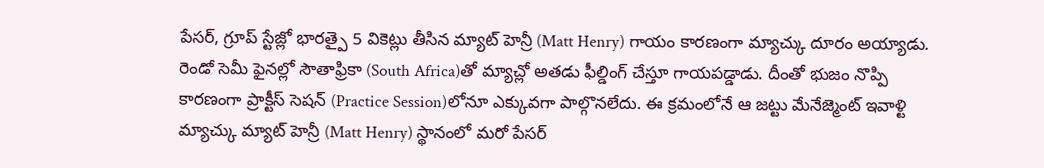పేసర్, గ్రూప్ స్టేజ్లో భారత్పై 5 వికెట్లు తీసిన మ్యాట్ హెన్రీ (Matt Henry) గాయం కారణంగా మ్యాచ్కు దూరం అయ్యాడు. రెండో సెమీ ఫైనల్లో సౌతాఫ్రికా (South Africa)తో మ్యాచ్లో అతడు ఫీల్డింగ్ చేస్తూ గాయపడ్డాడు. దీంతో భుజం నొప్పి కారణంగా ప్రాక్టీస్ సెషన్ (Practice Session)లోనూ ఎక్కువగా పాల్గొనలేదు. ఈ క్రమంలోనే ఆ జట్టు మేనేజ్మెంట్ ఇవాళ్టి మ్యాచ్కు మ్యాట్ హెన్రీ (Matt Henry) స్థానంలో మరో పేసర్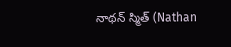నాథన్ స్మిత్ (Nathan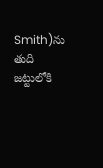Smith)ను తుది జట్టులోకి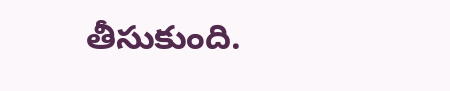తీసుకుంది.